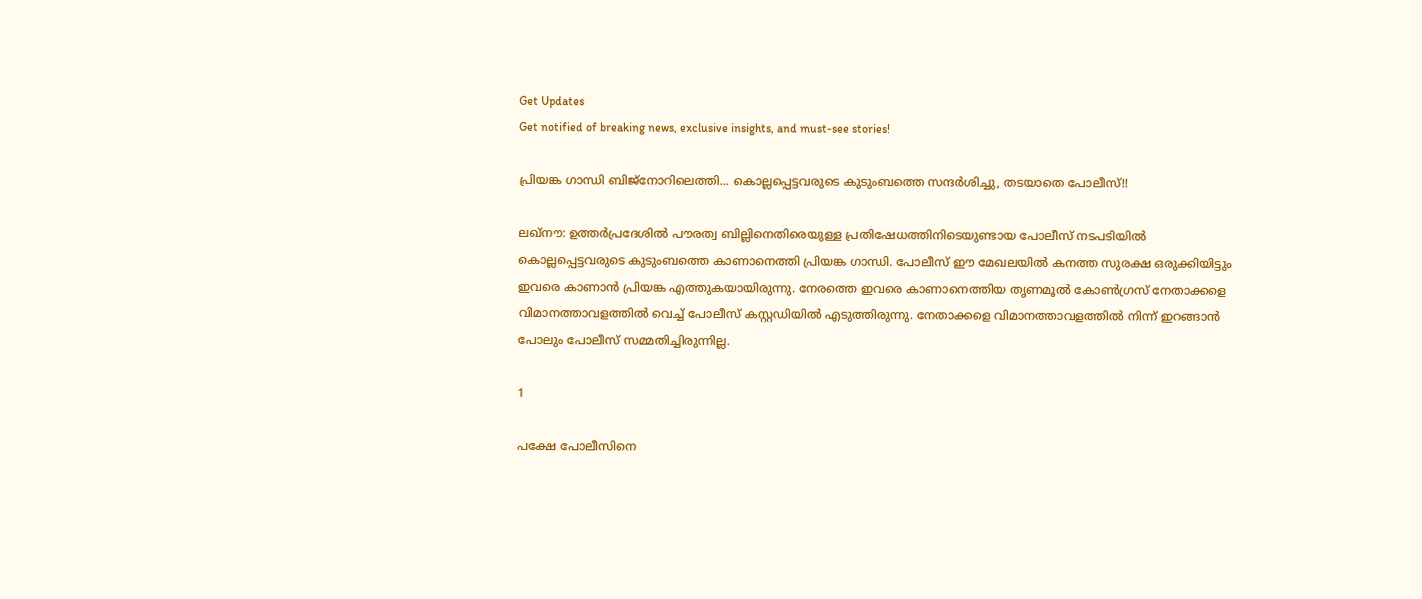Get Updates
Get notified of breaking news, exclusive insights, and must-see stories!

പ്രിയങ്ക ഗാന്ധി ബിജ്‌നോറിലെത്തി... കൊല്ലപ്പെട്ടവരുടെ കുടുംബത്തെ സന്ദര്‍ശിച്ചു, തടയാതെ പോലീസ്!!

ലഖ്‌നൗ: ഉത്തര്‍പ്രദേശില്‍ പൗരത്വ ബില്ലിനെതിരെയുള്ള പ്രതിഷേധത്തിനിടെയുണ്ടായ പോലീസ് നടപടിയില്‍ കൊല്ലപ്പെട്ടവരുടെ കുടുംബത്തെ കാണാനെത്തി പ്രിയങ്ക ഗാന്ധി. പോലീസ് ഈ മേഖലയില്‍ കനത്ത സുരക്ഷ ഒരുക്കിയിട്ടും ഇവരെ കാണാന്‍ പ്രിയങ്ക എത്തുകയായിരുന്നു. നേരത്തെ ഇവരെ കാണാനെത്തിയ തൃണമൂല്‍ കോണ്‍ഗ്രസ് നേതാക്കളെ വിമാനത്താവളത്തില്‍ വെച്ച് പോലീസ് കസ്റ്റഡിയില്‍ എടുത്തിരുന്നു. നേതാക്കളെ വിമാനത്താവളത്തില്‍ നിന്ന് ഇറങ്ങാന്‍ പോലും പോലീസ് സമ്മതിച്ചിരുന്നില്ല.

1

പക്ഷേ പോലീസിനെ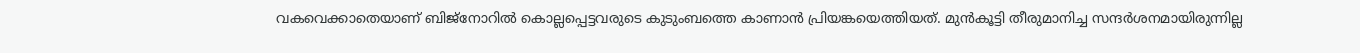വകവെക്കാതെയാണ് ബിജ്‌നോറില്‍ കൊല്ലപ്പെട്ടവരുടെ കുടുംബത്തെ കാണാന്‍ പ്രിയങ്കയെത്തിയത്. മുന്‍കൂട്ടി തീരുമാനിച്ച സന്ദര്‍ശനമായിരുന്നില്ല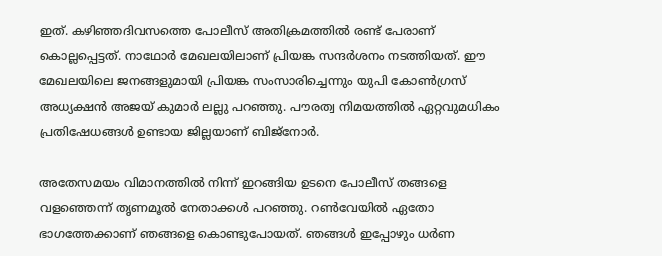ഇത്. കഴിഞ്ഞദിവസത്തെ പോലീസ് അതിക്രമത്തില്‍ രണ്ട് പേരാണ് കൊല്ലപ്പെട്ടത്. നാഥോര്‍ മേഖലയിലാണ് പ്രിയങ്ക സന്ദര്‍ശനം നടത്തിയത്. ഈ മേഖലയിലെ ജനങ്ങളുമായി പ്രിയങ്ക സംസാരിച്ചെന്നും യുപി കോണ്‍ഗ്രസ് അധ്യക്ഷന്‍ അജയ് കുമാര്‍ ലല്ലു പറഞ്ഞു. പൗരത്വ നിമയത്തില്‍ ഏറ്റവുമധികം പ്രതിഷേധങ്ങള്‍ ഉണ്ടായ ജില്ലയാണ് ബിജ്‌നോര്‍.

അതേസമയം വിമാനത്തില്‍ നിന്ന് ഇറങ്ങിയ ഉടനെ പോലീസ് തങ്ങളെ വളഞ്ഞെന്ന് തൃണമൂല്‍ നേതാക്കള്‍ പറഞ്ഞു. റണ്‍വേയില്‍ ഏതോ ഭാഗത്തേക്കാണ് ഞങ്ങളെ കൊണ്ടുപോയത്. ഞങ്ങള്‍ ഇപ്പോഴും ധര്‍ണ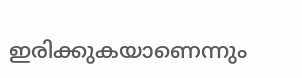ഇരിക്കുകയാണെന്നും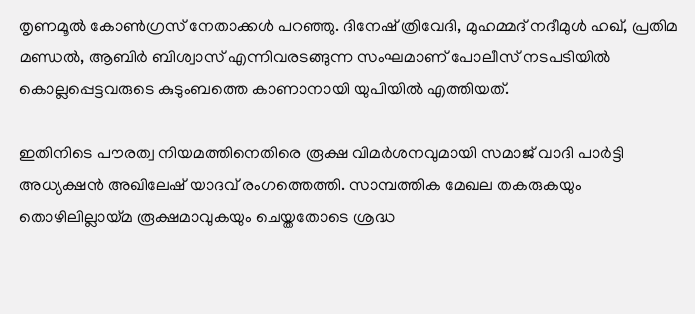തൃണമൂല്‍ കോണ്‍ഗ്രസ് നേതാക്കള്‍ പറഞ്ഞു. ദിനേഷ് ത്രിവേദി, മുഹമ്മദ് നദീമുള്‍ ഹഖ്, പ്രതിമ മണ്ഡല്‍, ആബിര്‍ ബിശ്വാസ് എന്നിവരടങ്ങുന്ന സംഘമാണ് പോലീസ് നടപടിയില്‍ കൊല്ലപ്പെട്ടവരുടെ കുടുംബത്തെ കാണാനായി യുപിയില്‍ എത്തിയത്.

ഇതിനിടെ പൗരത്വ നിയമത്തിനെതിരെ രൂക്ഷ വിമര്‍ശനവുമായി സമാജ് വാദി പാര്‍ട്ടി അധ്യക്ഷന്‍ അഖിലേഷ് യാദവ് രംഗത്തെത്തി. സാമ്പത്തിക മേഖല തകരുകയും തൊഴിലില്ലായ്മ രൂക്ഷമാവുകയും ചെയ്തതോടെ ശ്രദ്ധ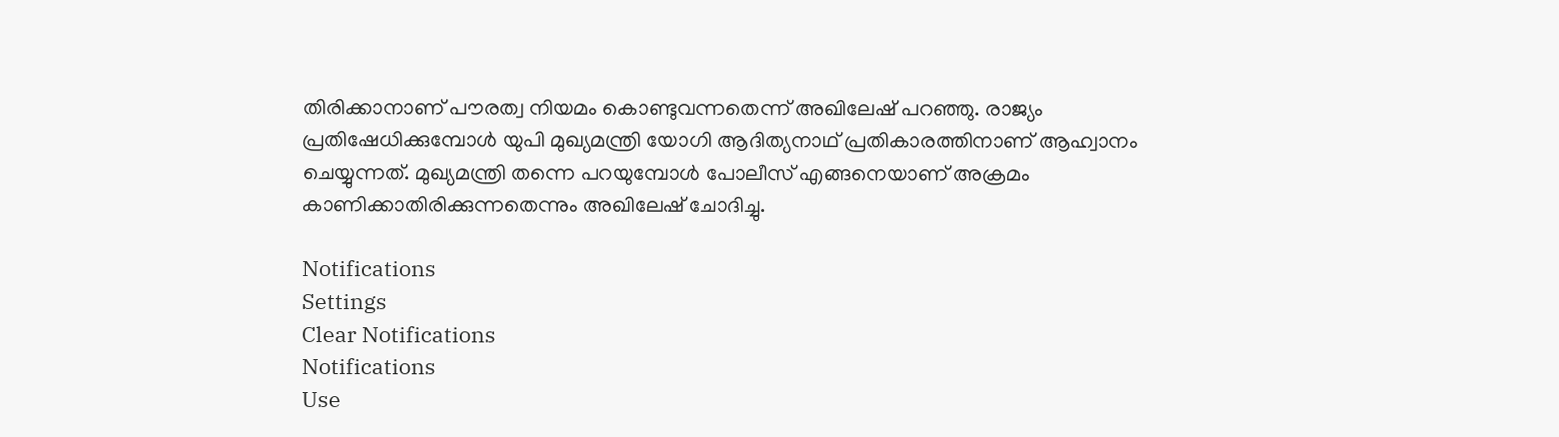തിരിക്കാനാണ് പൗരത്വ നിയമം കൊണ്ടുവന്നതെന്ന് അഖിലേഷ് പറഞ്ഞു. രാജ്യം പ്രതിഷേധിക്കുമ്പോള്‍ യുപി മുഖ്യമന്ത്രി യോഗി ആദിത്യനാഥ് പ്രതികാരത്തിനാണ് ആഹ്വാനം ചെയ്യുന്നത്. മുഖ്യമന്ത്രി തന്നെ പറയുമ്പോള്‍ പോലീസ് എങ്ങനെയാണ് അക്രമം കാണിക്കാതിരിക്കുന്നതെന്നും അഖിലേഷ് ചോദിച്ചു.

Notifications
Settings
Clear Notifications
Notifications
Use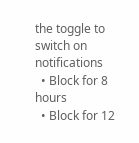the toggle to switch on notifications
  • Block for 8 hours
  • Block for 12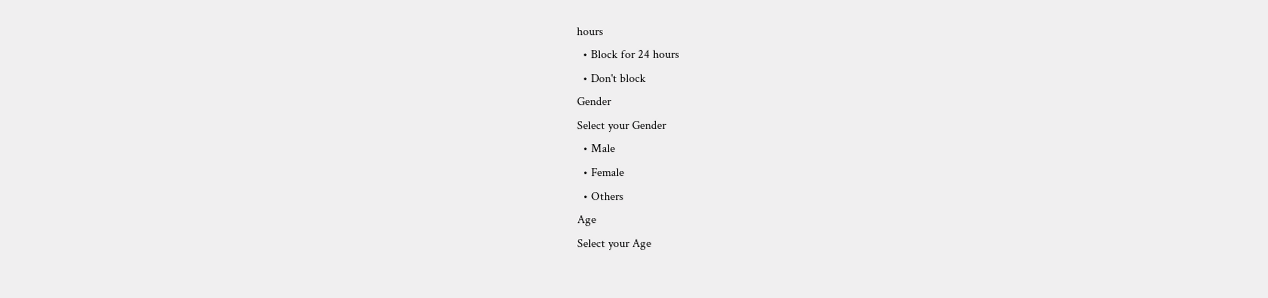hours
  • Block for 24 hours
  • Don't block
Gender
Select your Gender
  • Male
  • Female
  • Others
Age
Select your Age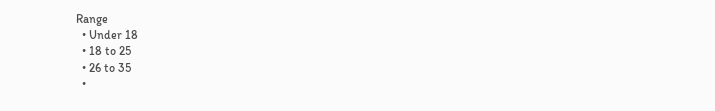Range
  • Under 18
  • 18 to 25
  • 26 to 35
  •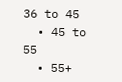36 to 45
  • 45 to 55
  • 55+